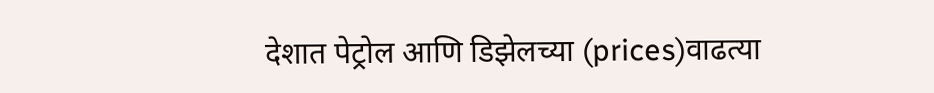देशात पेट्रोल आणि डिझेलच्या (prices)वाढत्या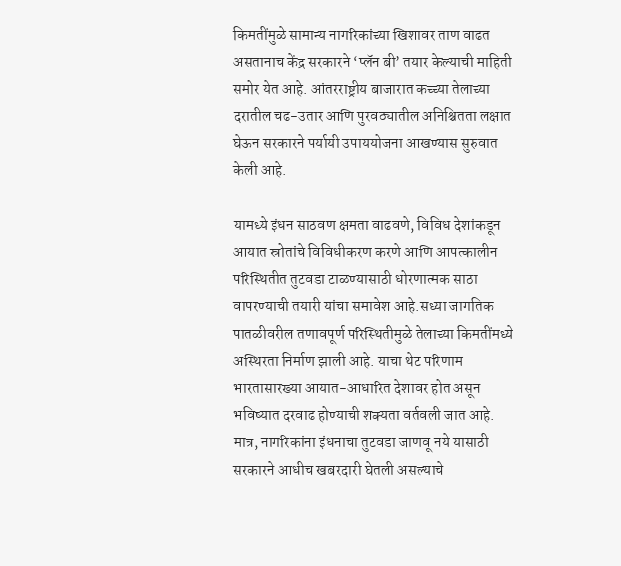किमतींमुळे सामान्य नागरिकांच्या खिशावर ताण वाढत असतानाच केंद्र सरकारने ‘प्लॅन बी’ तयार केल्याची माहिती समोर येत आहे. आंतरराष्ट्रीय बाजारात कच्च्या तेलाच्या दरातील चढ-उतार आणि पुरवठ्यातील अनिश्चितता लक्षात घेऊन सरकारने पर्यायी उपाययोजना आखण्यास सुरुवात केली आहे.

यामध्ये इंधन साठवण क्षमता वाढवणे, विविध देशांकडून आयात स्रोतांचे विविधीकरण करणे आणि आपत्कालीन परिस्थितीत तुटवडा टाळण्यासाठी धोरणात्मक साठा वापरण्याची तयारी यांचा समावेश आहे.सध्या जागतिक पातळीवरील तणावपूर्ण परिस्थितीमुळे तेलाच्या किमतींमध्ये अस्थिरता निर्माण झाली आहे. याचा थेट परिणाम भारतासारख्या आयात-आधारित देशावर होत असून भविष्यात दरवाढ होण्याची शक्यता वर्तवली जात आहे. मात्र, नागरिकांना इंधनाचा तुटवडा जाणवू नये यासाठी सरकारने आधीच खबरदारी घेतली असल्याचे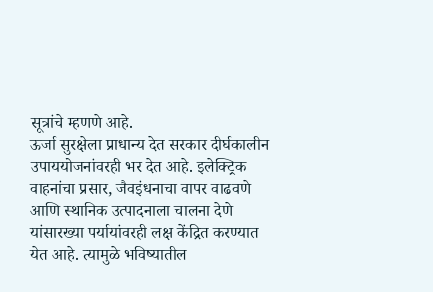सूत्रांचे म्हणणे आहे.
ऊर्जा सुरक्षेला प्राधान्य देत सरकार दीर्घकालीन उपाययोजनांवरही भर देत आहे. इलेक्ट्रिक वाहनांचा प्रसार, जैवइंधनाचा वापर वाढवणे आणि स्थानिक उत्पादनाला चालना देणे यांसारख्या पर्यायांवरही लक्ष केंद्रित करण्यात येत आहे. त्यामुळे भविष्यातील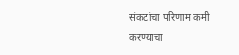संकटांचा परिणाम कमी करण्याचा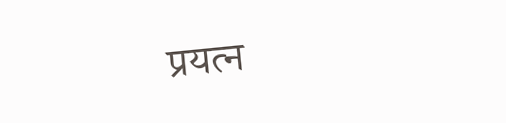प्रयत्न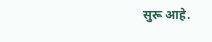सुरू आहे.